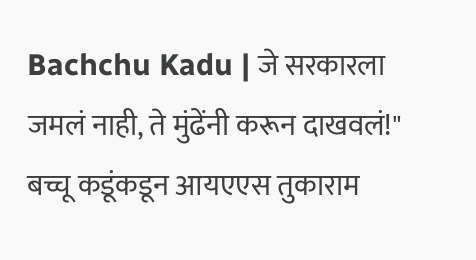Bachchu Kadu | जे सरकारला जमलं नाही, ते मुंढेंनी करून दाखवलं!" बच्चू कडूंकडून आयएएस तुकाराम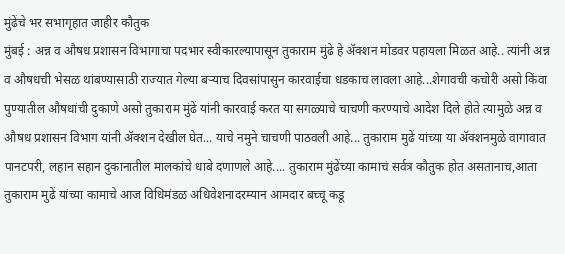मुंढेंचे भर सभागृहात जाहीर कौतुक
मुंबई : अन्न व औषध प्रशासन विभागाचा पदभार स्वीकारल्यापासून तुकाराम मुंढे हे ॲक्शन मोडवर पहायला मिळत आहे.. त्यांनी अन्न व औषधची भेसळ थांबण्यासाठी राज्यात गेल्या बऱ्याच दिवसांपासुन कारवाईचा धडकाच लावला आहे...शेगावची कचोरी असो किंवा पुण्यातील औषधांची दुकाणे असो तुकाराम मुंढें यांनी कारवाई करत या सगळ्याचे चाचणी करण्याचे आदेश दिले होते त्यामुळे अन्न व औषध प्रशासन विभाग यांनी ॲक्शन देखील घेत... याचे नमुने चाचणी पाठवली आहे... तुकाराम मुढें यांच्या या ॲक्शनमुळे वागावात पानटपरी, लहान सहान दुकानातील मालकांचे धाबे दणाणले आहे.... तुकाराम मुंढेंच्या कामाचं सर्वत्र कौतुक होत असतानाच,आता तुकाराम मुढें यांच्या कामाचे आज विधिमंडळ अधिवेशनादरम्यान आमदार बच्चू कडू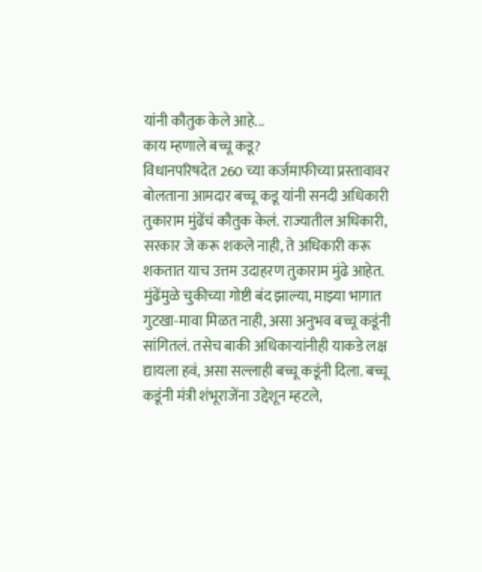यांनी कौतुक केले आहे...
काय म्हणाले बच्चू कडू?
विधानपरिषदेत 260 च्या कर्जमाफीच्या प्रस्तावावर बोलताना आमदार बच्चू कडू यांनी सनदी अधिकारी तुकाराम मुंढेंचं कौतुक केलं. राज्यातील अधिकारी, सरकार जे करू शकले नाही, ते अधिकारी करू शकतात याच उत्तम उदाहरण तुकाराम मुंढे आहेत. मुंढेंमुळे चुकीच्या गोष्टी बंद झाल्या, माझ्या भागात गुटखा-मावा मिळत नाही, असा अनुभव बच्चू कडूंनी सांगितलं. तसेच बाकी अधिकाऱ्यांनीही याकडे लक्ष द्यायला हवं, असा सल्लाही बच्चू कडूंनी दिला. बच्चू कडूंनी मंत्री शंभूराजेंना उद्देशून म्हटले,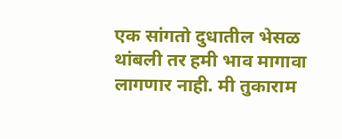एक सांगतो दुधातील भेसळ थांबली तर हमी भाव मागावा लागणार नाही. मी तुकाराम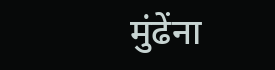मुंढेंना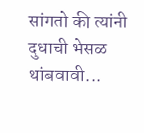सांगतो की त्यांनी दुधाची भेसळ थांबवावी...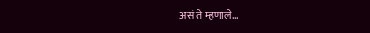असं ते म्हणाले...